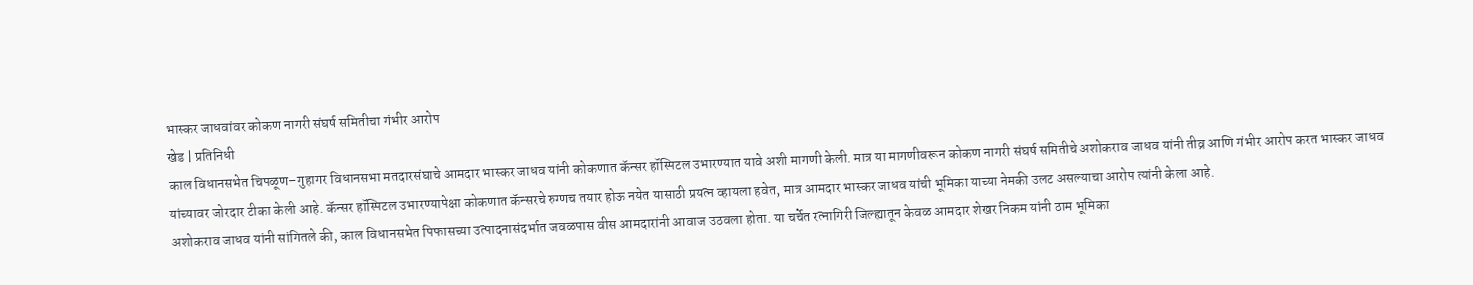भास्कर जाधवांवर कोकण नागरी संघर्ष समितीचा गंभीर आरोप
खेड | प्रतिनिधी
काल विधानसभेत चिपळूण–गुहागर विधानसभा मतदारसंघाचे आमदार भास्कर जाधव यांनी कोकणात कॅन्सर हॉस्पिटल उभारण्यात यावे अशी मागणी केली. मात्र या मागणीवरून कोकण नागरी संघर्ष समितीचे अशोकराव जाधव यांनी तीव्र आणि गंभीर आरोप करत भास्कर जाधव यांच्यावर जोरदार टीका केली आहे. कॅन्सर हॉस्पिटल उभारण्यापेक्षा कोकणात कॅन्सरचे रुग्णच तयार होऊ नयेत यासाठी प्रयत्न व्हायला हवेत, मात्र आमदार भास्कर जाधव यांची भूमिका याच्या नेमकी उलट असल्याचा आरोप त्यांनी केला आहे.
अशोकराव जाधव यांनी सांगितले की, काल विधानसभेत पिफासच्या उत्पादनासंदर्भात जवळपास वीस आमदारांनी आवाज उठवला होता. या चर्चेत रत्नागिरी जिल्ह्यातून केवळ आमदार शेखर निकम यांनी ठाम भूमिका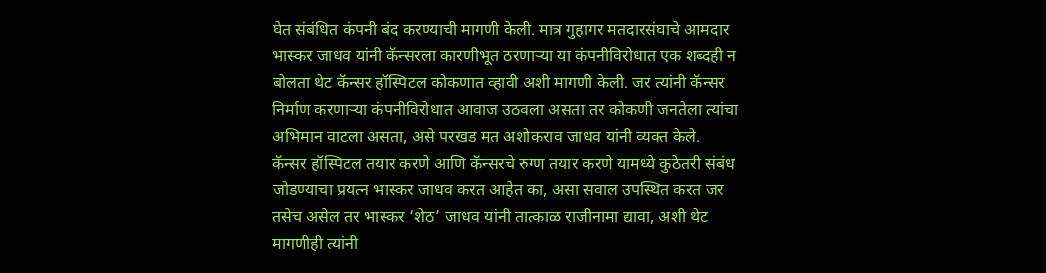घेत संबंधित कंपनी बंद करण्याची मागणी केली. मात्र गुहागर मतदारसंघाचे आमदार भास्कर जाधव यांनी कॅन्सरला कारणीभूत ठरणाऱ्या या कंपनीविरोधात एक शब्दही न बोलता थेट कॅन्सर हॉस्पिटल कोकणात व्हावी अशी मागणी केली. जर त्यांनी कॅन्सर निर्माण करणाऱ्या कंपनीविरोधात आवाज उठवला असता तर कोकणी जनतेला त्यांचा अभिमान वाटला असता, असे परखड मत अशोकराव जाधव यांनी व्यक्त केले.
कॅन्सर हॉस्पिटल तयार करणे आणि कॅन्सरचे रुग्ण तयार करणे यामध्ये कुठेतरी संबंध जोडण्याचा प्रयत्न भास्कर जाधव करत आहेत का, असा सवाल उपस्थित करत जर तसेच असेल तर भास्कर ‘शेठ’ जाधव यांनी तात्काळ राजीनामा द्यावा, अशी थेट मागणीही त्यांनी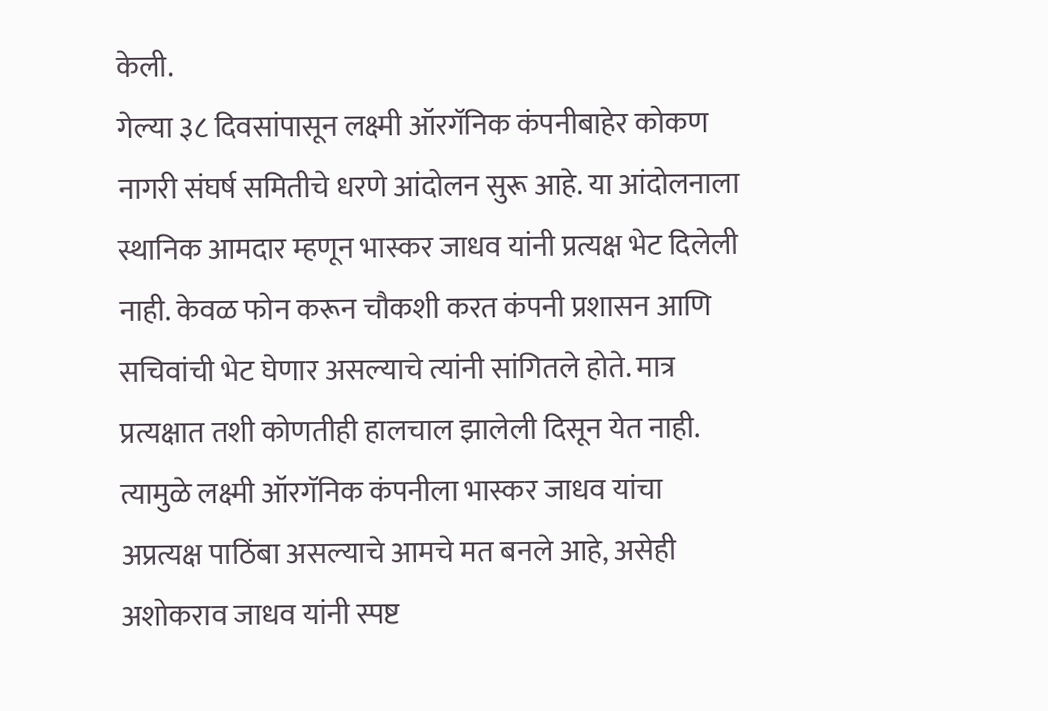केली.
गेल्या ३८ दिवसांपासून लक्ष्मी ऑरगॅनिक कंपनीबाहेर कोकण नागरी संघर्ष समितीचे धरणे आंदोलन सुरू आहे. या आंदोलनाला स्थानिक आमदार म्हणून भास्कर जाधव यांनी प्रत्यक्ष भेट दिलेली नाही. केवळ फोन करून चौकशी करत कंपनी प्रशासन आणि सचिवांची भेट घेणार असल्याचे त्यांनी सांगितले होते. मात्र प्रत्यक्षात तशी कोणतीही हालचाल झालेली दिसून येत नाही. त्यामुळे लक्ष्मी ऑरगॅनिक कंपनीला भास्कर जाधव यांचा अप्रत्यक्ष पाठिंबा असल्याचे आमचे मत बनले आहे, असेही अशोकराव जाधव यांनी स्पष्ट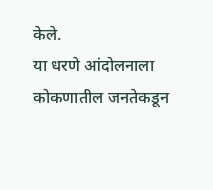केले.
या धरणे आंदोलनाला कोकणातील जनतेकडून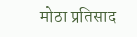मोठा प्रतिसाद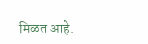मिळत आहे.